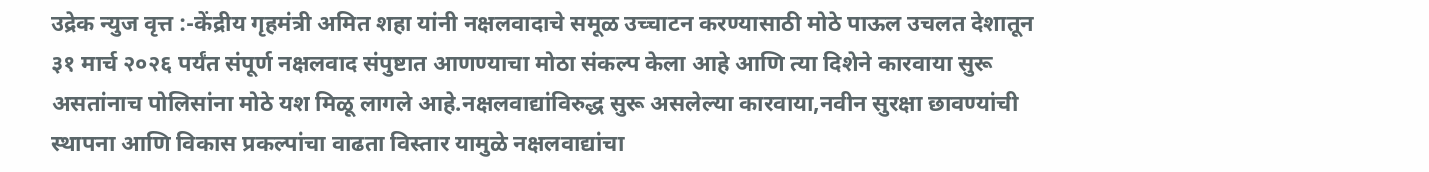उद्रेक न्युज वृत्त :-केंद्रीय गृहमंत्री अमित शहा यांनी नक्षलवादाचे समूळ उच्चाटन करण्यासाठी मोठे पाऊल उचलत देशातून ३१ मार्च २०२६ पर्यंत संपूर्ण नक्षलवाद संपुष्टात आणण्याचा मोठा संकल्प केला आहे आणि त्या दिशेने कारवाया सुरू असतांनाच पोलिसांना मोठे यश मिळू लागले आहे.नक्षलवाद्यांविरुद्ध सुरू असलेल्या कारवाया,नवीन सुरक्षा छावण्यांची स्थापना आणि विकास प्रकल्पांचा वाढता विस्तार यामुळे नक्षलवाद्यांचा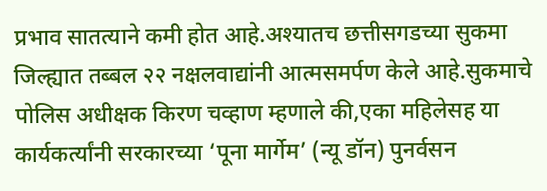प्रभाव सातत्याने कमी होत आहे.अश्यातच छत्तीसगडच्या सुकमा जिल्ह्यात तब्बल २२ नक्षलवाद्यांनी आत्मसमर्पण केले आहे.सुकमाचे पोलिस अधीक्षक किरण चव्हाण म्हणाले की,एका महिलेसह या कार्यकर्त्यांनी सरकारच्या ‘पूना मार्गेम’ (न्यू डॉन) पुनर्वसन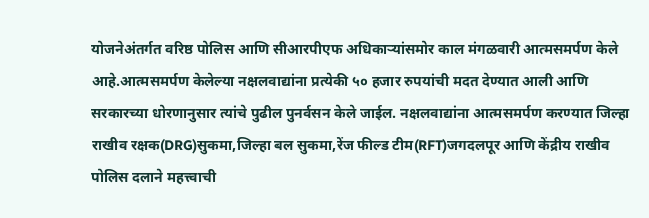योजनेअंतर्गत वरिष्ठ पोलिस आणि सीआरपीएफ अधिकाऱ्यांसमोर काल मंगळवारी आत्मसमर्पण केले आहे.आत्मसमर्पण केलेल्या नक्षलवाद्यांना प्रत्येकी ५० हजार रुपयांची मदत देण्यात आली आणि सरकारच्या धोरणानुसार त्यांचे पुढील पुनर्वसन केले जाईल. नक्षलवाद्यांना आत्मसमर्पण करण्यात जिल्हा राखीव रक्षक(DRG)सुकमा,जिल्हा बल सुकमा,रेंज फील्ड टीम(RFT)जगदलपूर आणि केंद्रीय राखीव पोलिस दलाने महत्त्वाची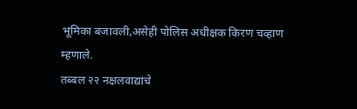भूमिका बजावली,असेही पोलिस अधीक्षक किरण चव्हाण म्हणाले.
तब्बल २२ नक्षलवाद्यांचे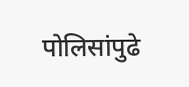पोलिसांपुढे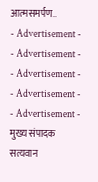आत्मसमर्पण..
- Advertisement -
- Advertisement -
- Advertisement -
- Advertisement -
- Advertisement -
मुख्य संपादक
सत्यवान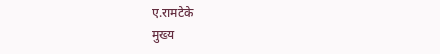ए.रामटेके
मुख्य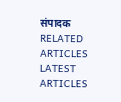संपादक
RELATED ARTICLES
LATEST ARTICLES